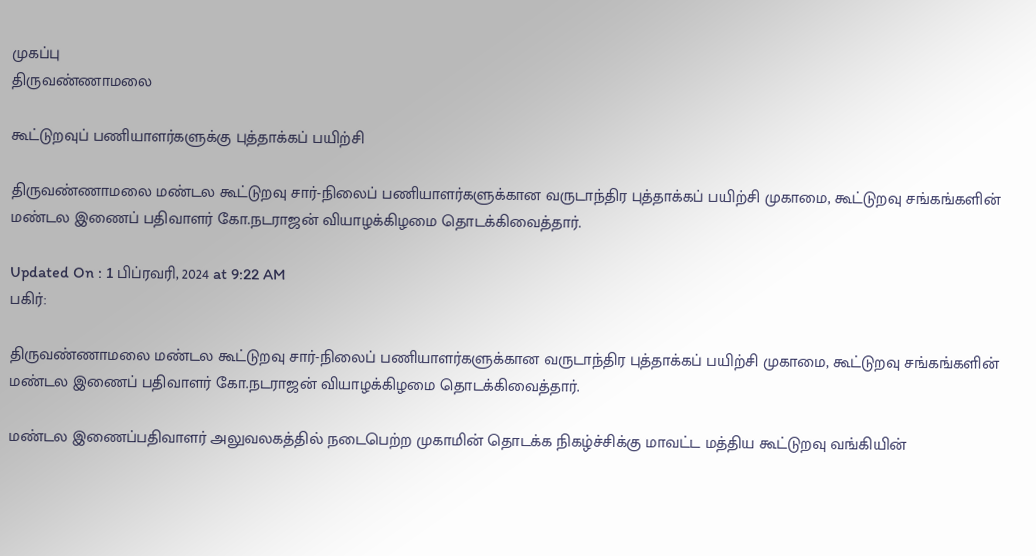முகப்பு
திருவண்ணாமலை

கூட்டுறவுப் பணியாளர்களுக்கு புத்தாக்கப் பயிற்சி

திருவண்ணாமலை மண்டல கூட்டுறவு சார்-நிலைப் பணியாளர்களுக்கான வருடாந்திர புத்தாக்கப் பயிற்சி முகாமை, கூட்டுறவு சங்கங்களின் மண்டல இணைப் பதிவாளர் கோ.நடராஜன் வியாழக்கிழமை தொடக்கிவைத்தார்.

Updated On : 1 பிப்ரவரி, 2024 at 9:22 AM
பகிர்:

திருவண்ணாமலை மண்டல கூட்டுறவு சார்-நிலைப் பணியாளர்களுக்கான வருடாந்திர புத்தாக்கப் பயிற்சி முகாமை, கூட்டுறவு சங்கங்களின் மண்டல இணைப் பதிவாளர் கோ.நடராஜன் வியாழக்கிழமை தொடக்கிவைத்தார்.

மண்டல இணைப்பதிவாளர் அலுவலகத்தில் நடைபெற்ற முகாமின் தொடக்க நிகழ்ச்சிக்கு மாவட்ட மத்திய கூட்டுறவு வங்கியின்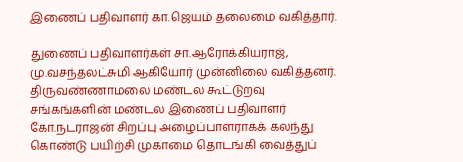இணைப் பதிவாளர் கா.ஜெயம் தலைமை வகித்தார்.

துணைப் பதிவாளர்கள் சா.ஆரோக்கியராஜ், மு.வசந்தலட்சுமி ஆகியோர் முன்னிலை வகித்தனர். திருவண்ணாமலை மண்டல கூட்டுறவு சங்கங்களின் மண்டல இணைப் பதிவாளர் கோ.நடராஜன் சிறப்பு அழைப்பாளராகக் கலந்து கொண்டு பயிற்சி முகாமை தொடங்கி வைத்துப்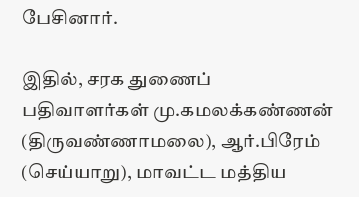பேசினார்.

இதில், சரக துணைப் பதிவாளர்கள் மு.கமலக்கண்ணன் (திருவண்ணாமலை), ஆர்.பிரேம் (செய்யாறு), மாவட்ட மத்திய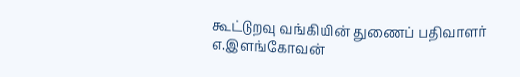கூட்டுறவு வங்கியின் துணைப் பதிவாளர் எ.இளங்கோவன்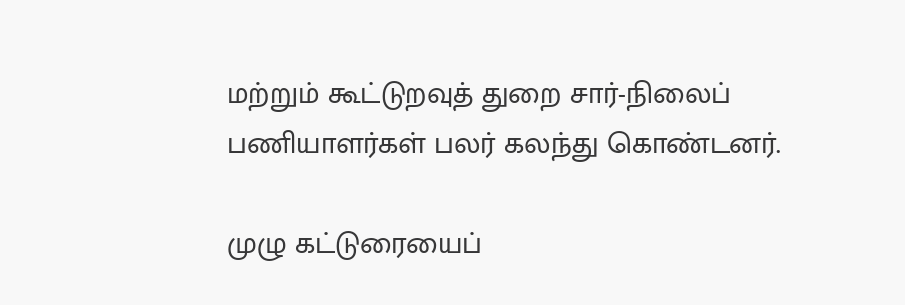மற்றும் கூட்டுறவுத் துறை சார்-நிலைப் பணியாளர்கள் பலர் கலந்து கொண்டனர்.

முழு கட்டுரையைப்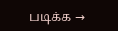படிக்க →